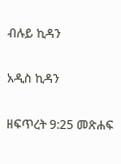ብሉይ ኪዳን

አዲስ ኪዳን

ዘፍጥረት 9:25 መጽሐፍ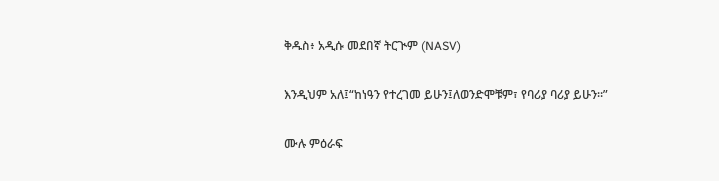ቅዱስ፥ አዲሱ መደበኛ ትርጒም (NASV)

እንዲህም አለ፤“ከነዓን የተረገመ ይሁን፤ለወንድሞቹም፣ የባሪያ ባሪያ ይሁን።”

ሙሉ ምዕራፍ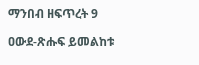ማንበብ ዘፍጥረት 9

ዐውደ-ጽሑፍ ይመልከቱ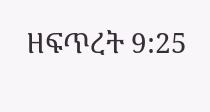ዘፍጥረት 9:25